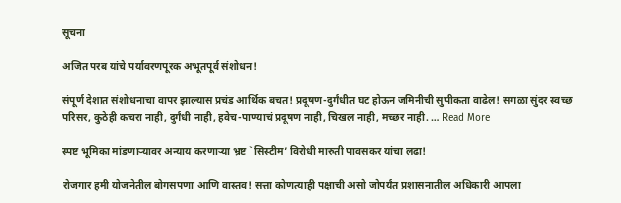सूचना

अजित परब यांचे पर्यावरणपूरक अभूतपूर्व संशोधन!

संपूर्ण देशात संशोधनाचा वापर झाल्यास प्रचंड आर्थिक बचत! प्रदूषण-दुर्गंधीत घट होऊन जमिनीची सुपीकता वाढेल! सगळा सुंदर स्वच्छ परिसर, कुठेही कचरा नाही, दुर्गंधी नाही, हवेच-पाण्याचं प्रदूषण नाही, चिखल नाही, मच्छर नाही. … Read More

स्पष्ट भूमिका मांडणाऱ्यावर अन्याय करणाऱ्या भ्रष्ट `सिस्टीम’ विरोधी मारुती पावसकर यांचा लढा!

रोजगार हमी योजनेतील बोगसपणा आणि वास्तव! सत्ता कोणत्याही पक्षाची असो जोपर्यंत प्रशासनातील अधिकारी आपला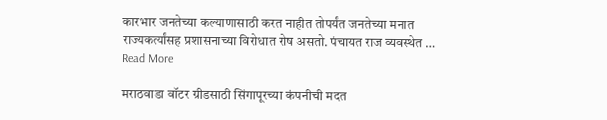कारभार जनतेच्या कल्याणासाठी करत नाहीत तोपर्यंत जनतेच्या मनात राज्यकर्त्यांसह प्रशासनाच्या विरोधात रोष असतो. पंचायत राज व्यवस्थेत … Read More

मराठवाडा वॉटर ग्रीडसाठी सिंगापूरच्या कंपनीची मदत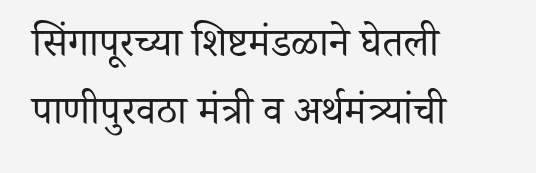सिंगापूरच्या शिष्टमंडळाने घेतली पाणीपुरवठा मंत्री व अर्थमंत्र्यांची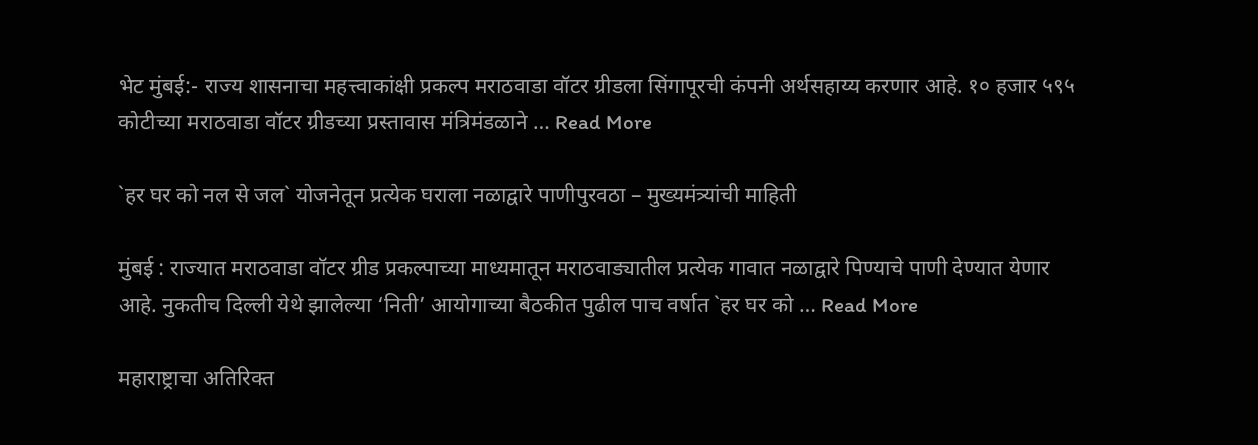भेट मुंबई:- राज्य शासनाचा महत्त्वाकांक्षी प्रकल्प मराठवाडा वॉटर ग्रीडला सिंगापूरची कंपनी अर्थसहाय्य करणार आहे. १० हजार ५९५ कोटीच्या मराठवाडा वॉटर ग्रीडच्या प्रस्तावास मंत्रिमंडळाने … Read More

`हर घर को नल से जल` योजनेतून प्रत्येक घराला नळाद्वारे पाणीपुरवठा – मुख्यमंत्र्यांची माहिती

मुंबई : राज्यात मराठवाडा वॉटर ग्रीड प्रकल्पाच्या माध्यमातून मराठवाड्यातील प्रत्येक गावात नळाद्वारे पिण्याचे पाणी देण्यात येणार आहे. नुकतीच दिल्ली येथे झालेल्या ‘निती’ आयोगाच्या बैठकीत पुढील पाच वर्षात `हर घर को … Read More

महाराष्ट्राचा अतिरिक्त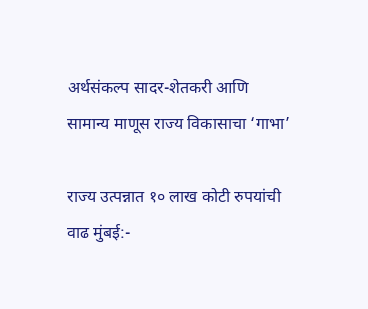अर्थसंकल्प सादर-शेतकरी आणि सामान्य माणूस राज्य विकासाचा ‘गाभा’

राज्य उत्पन्नात १० लाख कोटी रुपयांची वाढ मुंबई:-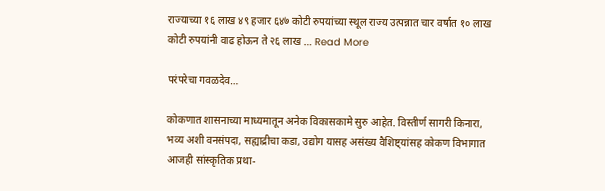राज्याच्या १६ लाख ४९ हजार ६४७ कोटी रुपयांच्या स्थूल राज्य उत्पन्नात चार वर्षात १० लाख कोटी रुपयांनी वाढ होऊन ते २६ लाख … Read More

परंपरेचा गवळदेव…

कोकणात शासनाच्या माध्यमातून अनेक विकासकामे सुरु आहेत. विस्तीर्ण सागरी किनारा, भव्य अशी वनसंपदा, सह्याद्रीचा कडा, उद्योग यासह असंख्य वैशिष्ट्यांसह कोकण विभागात आजही सांस्कृतिक प्रथा-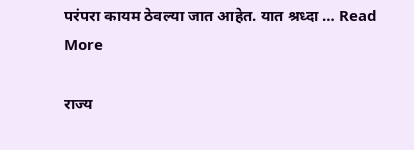परंपरा कायम ठेवल्या जात आहेत. यात श्रध्दा … Read More

राज्य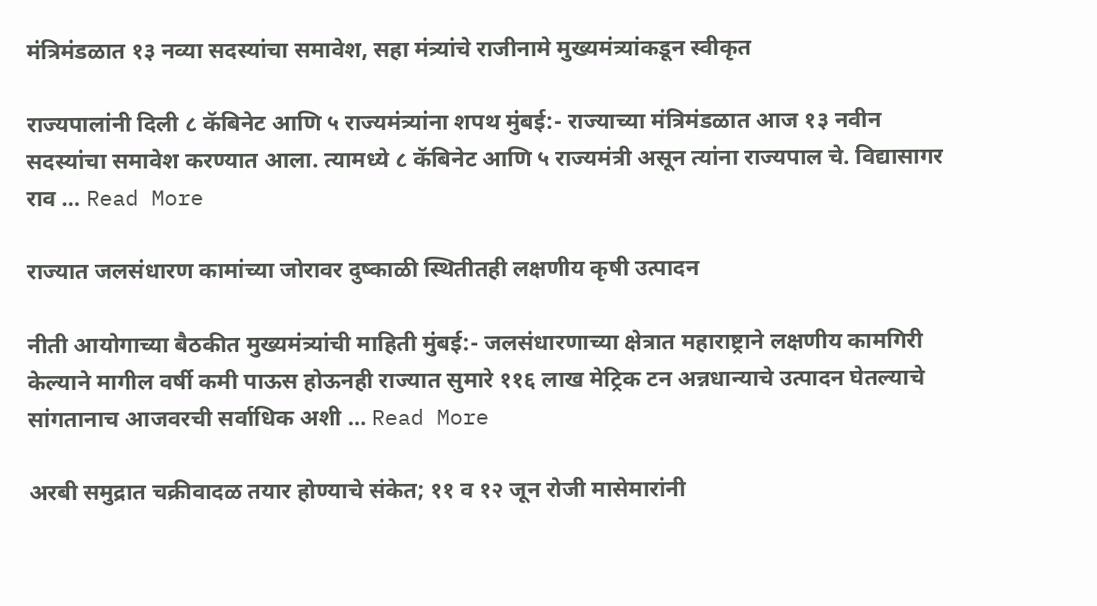मंत्रिमंडळात १३ नव्या सदस्यांचा समावेश, सहा मंत्र्यांचे राजीनामे मुख्यमंत्र्यांकडून स्वीकृत

राज्यपालांनी दिली ८ कॅबिनेट आणि ५ राज्यमंत्र्यांना शपथ मुंबई:- राज्याच्या मंत्रिमंडळात आज १३ नवीन सदस्यांचा समावेश करण्यात आला. त्यामध्ये ८ कॅबिनेट आणि ५ राज्यमंत्री असून त्यांना राज्यपाल चे. विद्यासागर राव … Read More

राज्यात जलसंधारण कामांच्या जोरावर दुष्काळी स्थ‍ितीतही लक्षणीय कृषी उत्पादन

नीती आयोगाच्या बैठकीत मुख्यमंत्र्यांची माहिती मुंबई:- जलसंधारणाच्या क्षेत्रात महाराष्ट्राने लक्षणीय कामगिरी केल्याने मागील वर्षी कमी पाऊस होऊनही राज्यात सुमारे ११६ लाख मेट्रिक टन अन्नधान्याचे उत्पादन घेतल्याचे सांगतानाच आजवरची सर्वाधिक अशी … Read More

अरबी समुद्रात चक्रीवादळ तयार होण्याचे संकेत; ११ व १२ जून रोजी मासेमारांनी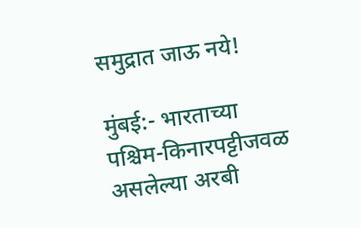समुद्रात जाऊ नये!

मुंबई:- भारताच्या पश्चिम-किनारपट्टीजवळ असलेल्या अरबी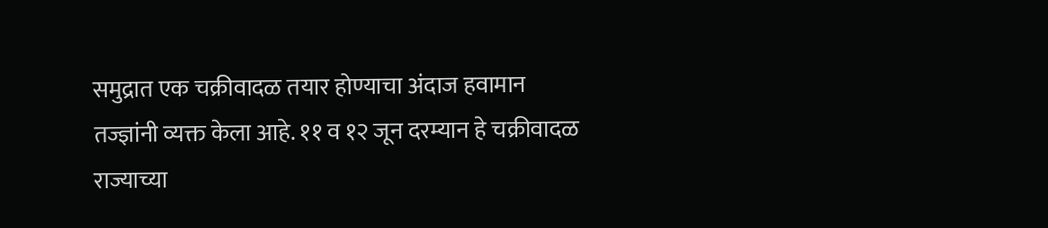समुद्रात एक चक्रीवादळ तयार होण्याचा अंदाज हवामान तज्ज्ञांनी व्यक्त केला आहे. ११ व १२ जून दरम्यान हे चक्रीवादळ राज्याच्या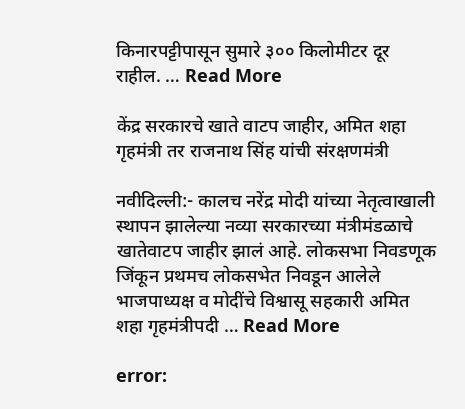किनारपट्टीपासून सुमारे ३०० किलोमीटर दूर राहील. … Read More

केंद्र सरकारचे खाते वाटप जाहीर, अमित शहा गृहमंत्री तर राजनाथ सिंह यांची संरक्षणमंत्री

नवीदिल्ली:- कालच नरेंद्र मोदी यांच्या नेतृत्वाखाली स्थापन झालेल्या नव्या सरकारच्या मंत्रीमंडळाचे खातेवाटप जाहीर झालं आहे. लोकसभा निवडणूक जिंकून प्रथमच लोकसभेत निवडून आलेले भाजपाध्यक्ष व मोदींचे विश्वासू सहकारी अमित शहा गृहमंत्रीपदी … Read More

error: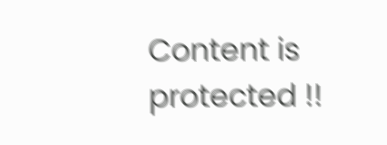Content is protected !!